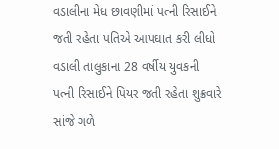વડાલીના મેધ છાવણીમાં પત્ની રિસાઈને જતી રહેતા પતિએ આપઘાત કરી લીધો
વડાલી તાલુકાના 28 વર્ષીય યુવકની પત્ની રિસાઈને પિયર જતી રહેતા શુક્રવારે સાંજે ગળે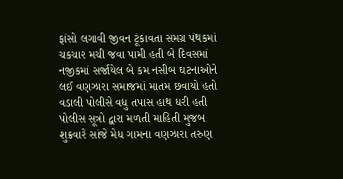ફાંસો લગાવી જીવન ટૂંકાવતા સમગ્ર પંથકમાં ચકચાર મચી જવા પામી હતી બે દિવસમાં નજીકમાં સર્જાયેલ બે કમ નસીબ ઘટનાઓને લઈ વણઝારા સમાજમાં માતમ છવાયો હતો વડાલી પોલીસે વધુ તપાસ હાથ ધરી હતી
પોલીસ સૂત્રો દ્વારા મળતી માહિતી મુજબ શુક્રવારે સાંજે મેધ ગામના વણઝારા તરુણ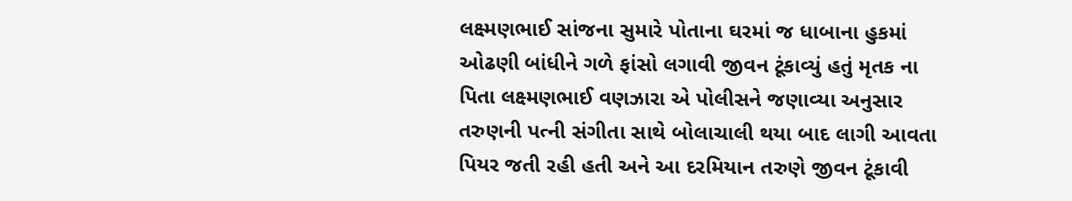લક્ષ્મણભાઈ સાંજના સુમારે પોતાના ઘરમાં જ ધાબાના હુકમાં ઓઢણી બાંધીને ગળે ફાંસો લગાવી જીવન ટૂંકાવ્યું હતું મૃતક ના પિતા લક્ષ્મણભાઈ વણઝારા એ પોલીસને જણાવ્યા અનુસાર તરુણની પત્ની સંગીતા સાથે બોલાચાલી થયા બાદ લાગી આવતા પિયર જતી રહી હતી અને આ દરમિયાન તરુણે જીવન ટૂંકાવી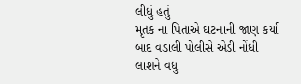લીધું હતું
મૃતક ના પિતાએ ઘટનાની જાણ કર્યા બાદ વડાલી પોલીસે એડી નોંધી લાશને વધુ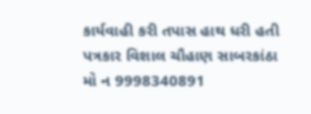કાર્યવાહી કરી તપાસ હાથ ધરી હતી
પત્રકાર વિશાલ ચૌહાણ સાબરકાંઠા
મો ન 9998340891